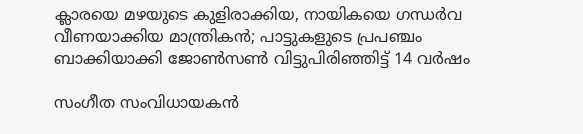ക്ലാരയെ മഴയുടെ കുളിരാക്കിയ, നായികയെ ഗന്ധര്‍വ വീണയാക്കിയ മാന്ത്രികന്‍; പാട്ടുകളുടെ പ്രപഞ്ചം ബാക്കിയാക്കി ജോണ്‍സണ്‍ വിട്ടുപിരിഞ്ഞിട്ട് 14 വര്‍ഷം

സംഗീത സംവിധായകന്‍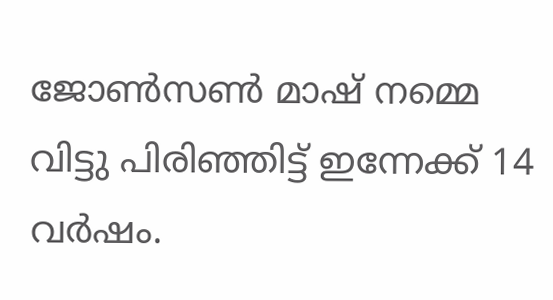ജോണ്‍സണ്‍ മാഷ് നമ്മെ വിട്ടു പിരിഞ്ഞിട്ട് ഇന്നേക്ക് 14 വര്‍ഷം.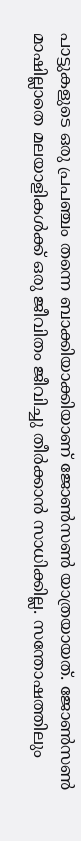പാട്ടുകളുടെ ഒരു പ്രപഞ്ചം തന്നെ ബാക്കിയാക്കിയാണ് ജോണ്‍സണ്‍ യാത്രയായത്. ജോണ്‍സണ്‍ മാഷില്ലാതെ മലയാളികള്‍ക്ക് ഒരു ജീവിതം ജീവിച്ചു തീര്‍ക്കാന്‍ സാധിക്കില്ല. സന്തോഷത്തിലും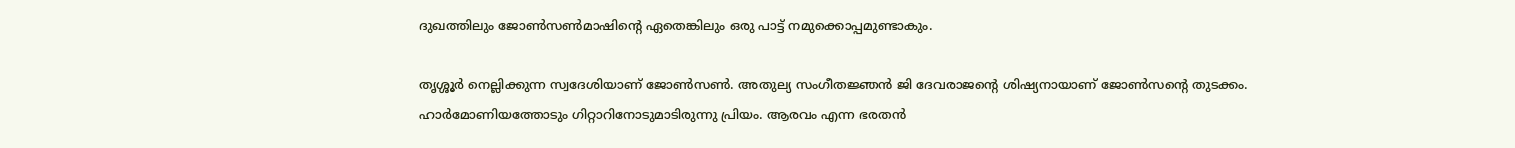ദുഖത്തിലും ജോണ്‍സണ്‍മാഷിന്റെ ഏതെങ്കിലും ഒരു പാട്ട് നമുക്കൊപ്പമുണ്ടാകും.

തൃശ്ശൂര്‍ നെല്ലിക്കുന്ന സ്വദേശിയാണ് ജോണ്‍സണ്‍. അതുല്യ സംഗീതജ്ഞന്‍ ജി ദേവരാജന്റെ ശിഷ്യനായാണ് ജോണ്‍സന്റെ തുടക്കം. ഹാര്‍മോണിയത്തോടും ഗിറ്റാറിനോടുമാടിരുന്നു പ്രിയം. ആരവം എന്ന ഭരതന്‍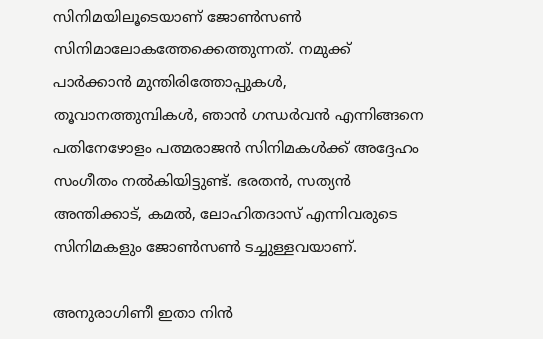സിനിമയിലൂടെയാണ് ജോണ്‍സണ്‍ സിനിമാലോകത്തേക്കെത്തുന്നത്. നമുക്ക് പാര്‍ക്കാന്‍ മുന്തിരിത്തോപ്പുകള്‍, തൂവാനത്തുമ്പികള്‍, ഞാന്‍ ഗന്ധര്‍വന്‍ എന്നിങ്ങനെ പതിനേഴോളം പത്മരാജന്‍ സിനിമകള്‍ക്ക് അദ്ദേഹം സംഗീതം നല്‍കിയിട്ടുണ്ട്. ഭരതന്‍, സത്യന്‍ അന്തിക്കാട്, കമല്‍, ലോഹിതദാസ് എന്നിവരുടെ സിനിമകളും ജോണ്‍സണ്‍ ടച്ചുള്ളവയാണ്.

അനുരാഗിണീ ഇതാ നിന്‍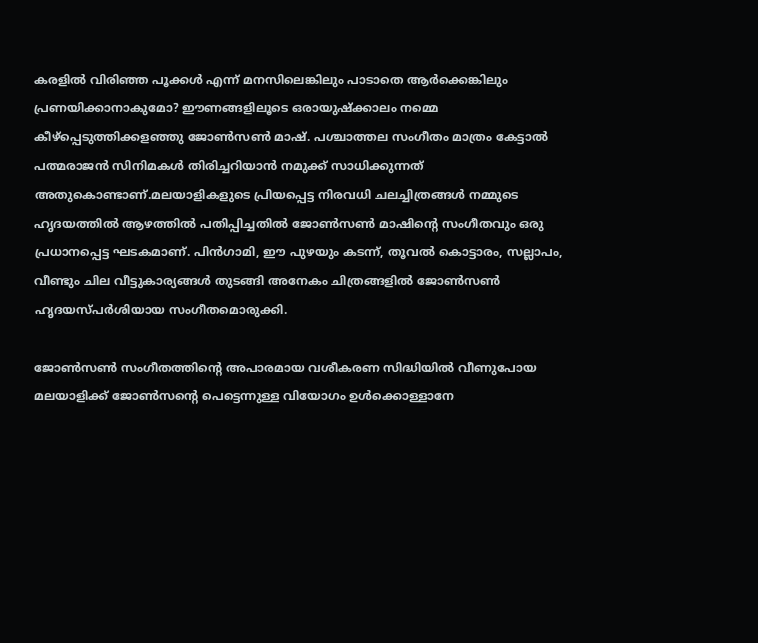കരളില്‍ വിരിഞ്ഞ പൂക്കള്‍ എന്ന് മനസിലെങ്കിലും പാടാതെ ആര്‍ക്കെങ്കിലും പ്രണയിക്കാനാകുമോ? ഈണങ്ങളിലൂടെ ഒരായുഷ്‌ക്കാലം നമ്മെ കീഴ്‌പ്പെടുത്തിക്കളഞ്ഞു ജോണ്‍സണ്‍ മാഷ്. പശ്ചാത്തല സംഗീതം മാത്രം കേട്ടാല്‍ പത്മരാജന്‍ സിനിമകള്‍ തിരിച്ചറിയാന്‍ നമുക്ക് സാധിക്കുന്നത് അതുകൊണ്ടാണ്.മലയാളികളുടെ പ്രിയപ്പെട്ട നിരവധി ചലച്ചിത്രങ്ങള്‍ നമ്മുടെ ഹൃദയത്തില്‍ ആഴത്തില്‍ പതിപ്പിച്ചതില്‍ ജോണ്‍സണ്‍ മാഷിന്റെ സംഗീതവും ഒരു പ്രധാനപ്പെട്ട ഘടകമാണ്. പിന്‍ഗാമി, ഈ പുഴയും കടന്ന്, തൂവല്‍ കൊട്ടാരം, സല്ലാപം, വീണ്ടും ചില വീട്ടുകാര്യങ്ങള്‍ തുടങ്ങി അനേകം ചിത്രങ്ങളില്‍ ജോണ്‍സണ്‍ ഹൃദയസ്പര്‍ശിയായ സംഗീതമൊരുക്കി.

ജോണ്‍സണ്‍ സംഗീതത്തിന്റെ അപാരമായ വശീകരണ സിദ്ധിയില്‍ വീണുപോയ മലയാളിക്ക് ജോണ്‍സന്റെ പെട്ടെന്നുള്ള വിയോഗം ഉള്‍ക്കൊള്ളാനേ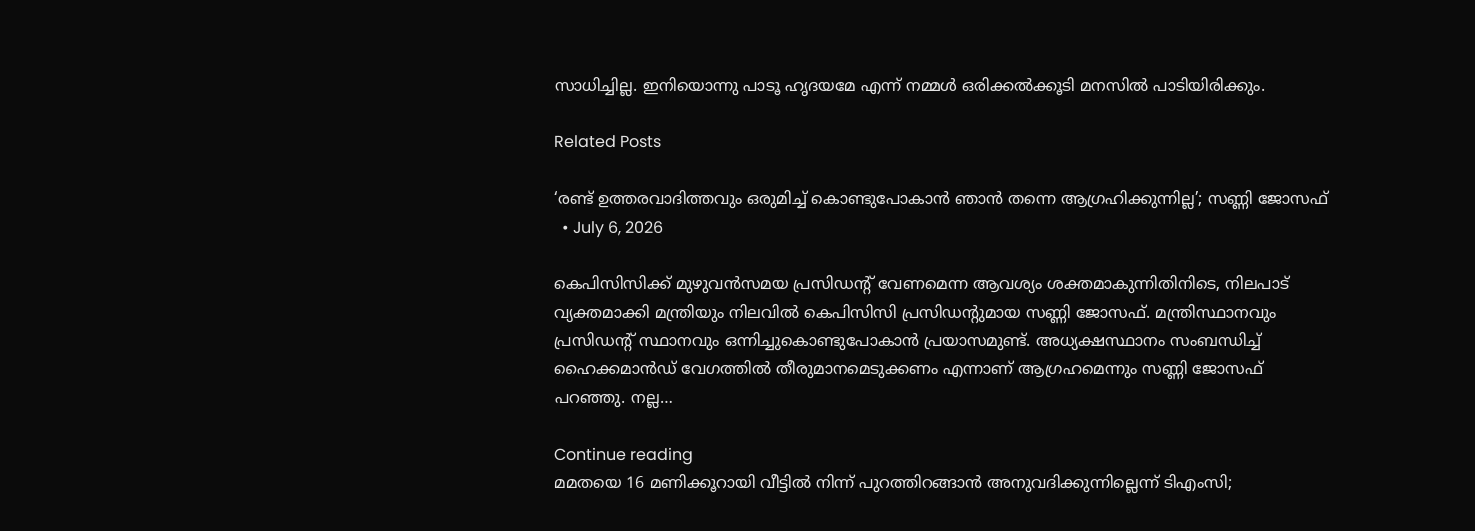സാധിച്ചില്ല. ഇനിയൊന്നു പാടൂ ഹൃദയമേ എന്ന് നമ്മള്‍ ഒരിക്കല്‍ക്കൂടി മനസില്‍ പാടിയിരിക്കും.

Related Posts

‘രണ്ട് ഉത്തരവാദിത്തവും ഒരുമിച്ച് കൊണ്ടുപോകാന്‍ ഞാന്‍ തന്നെ ആഗ്രഹിക്കുന്നില്ല’; സണ്ണി ജോസഫ്
  • July 6, 2026

കെപിസിസിക്ക് മുഴുവന്‍സമയ പ്രസിഡന്റ് വേണമെന്ന ആവശ്യം ശക്തമാകുന്നിതിനിടെ, നിലപാട് വ്യക്തമാക്കി മന്ത്രിയും നിലവില്‍ കെപിസിസി പ്രസിഡന്റുമായ സണ്ണി ജോസഫ്. മന്ത്രിസ്ഥാനവും പ്രസിഡന്റ് സ്ഥാനവും ഒന്നിച്ചുകൊണ്ടുപോകാന്‍ പ്രയാസമുണ്ട്. അധ്യക്ഷസ്ഥാനം സംബന്ധിച്ച് ഹൈക്കമാന്‍ഡ് വേഗത്തില്‍ തീരുമാനമെടുക്കണം എന്നാണ് ആഗ്രഹമെന്നും സണ്ണി ജോസഫ് പറഞ്ഞു. നല്ല…

Continue reading
മമതയെ 16 മണിക്കൂറായി വീട്ടില്‍ നിന്ന് പുറത്തിറങ്ങാന്‍ അനുവദിക്കുന്നില്ലെന്ന് ടിഎംസി;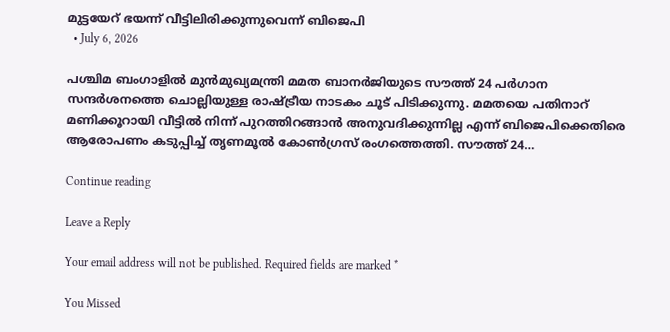മുട്ടയേറ് ഭയന്ന് വീട്ടിലിരിക്കുന്നുവെന്ന് ബിജെപി
  • July 6, 2026

പശ്ചിമ ബംഗാളില്‍ മുന്‍മുഖ്യമന്ത്രി മമത ബാനര്‍ജിയുടെ സൗത്ത് 24 പര്‍ഗാന സന്ദര്‍ശനത്തെ ചൊല്ലിയുള്ള രാഷ്ട്രീയ നാടകം ചൂട് പിടിക്കുന്നു. മമതയെ പതിനാറ് മണിക്കൂറായി വീട്ടില്‍ നിന്ന് പുറത്തിറങ്ങാന്‍ അനുവദിക്കുന്നില്ല എന്ന് ബിജെപിക്കെതിരെ ആരോപണം കടുപ്പിച്ച് തൃണമൂല്‍ കോണ്‍ഗ്രസ് രംഗത്തെത്തി. സൗത്ത് 24…

Continue reading

Leave a Reply

Your email address will not be published. Required fields are marked *

You Missed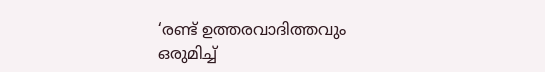‘രണ്ട് ഉത്തരവാദിത്തവും ഒരുമിച്ച്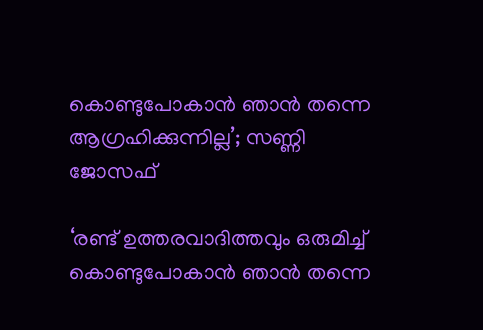കൊണ്ടുപോകാന്‍ ഞാന്‍ തന്നെ ആഗ്രഹിക്കുന്നില്ല’; സണ്ണി ജോസഫ്

‘രണ്ട് ഉത്തരവാദിത്തവും ഒരുമിച്ച് കൊണ്ടുപോകാന്‍ ഞാന്‍ തന്നെ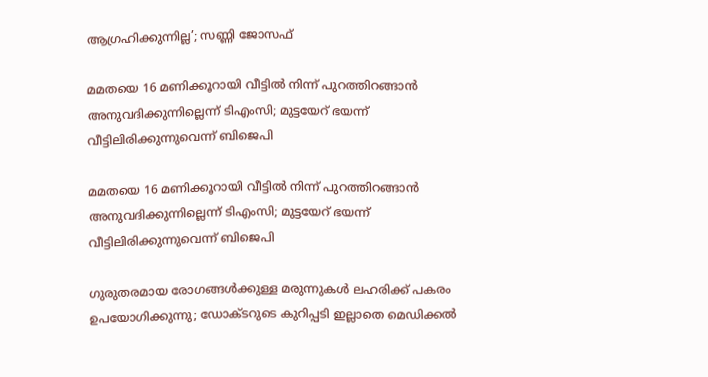ആഗ്രഹിക്കുന്നില്ല’; സണ്ണി ജോസഫ്

മമതയെ 16 മണിക്കൂറായി വീട്ടില്‍ നിന്ന് പുറത്തിറങ്ങാന്‍ അനുവദിക്കുന്നില്ലെന്ന് ടിഎംസി; മുട്ടയേറ് ഭയന്ന് വീട്ടിലിരിക്കുന്നുവെന്ന് ബിജെപി

മമതയെ 16 മണിക്കൂറായി വീട്ടില്‍ നിന്ന് പുറത്തിറങ്ങാന്‍ അനുവദിക്കുന്നില്ലെന്ന് ടിഎംസി; മുട്ടയേറ് ഭയന്ന് വീട്ടിലിരിക്കുന്നുവെന്ന് ബിജെപി

ഗുരുതരമായ രോഗങ്ങള്‍ക്കുള്ള മരുന്നുകള്‍ ലഹരിക്ക് പകരം ഉപയോഗിക്കുന്നു; ഡോക്ടറുടെ കുറിപ്പടി ഇല്ലാതെ മെഡിക്കല്‍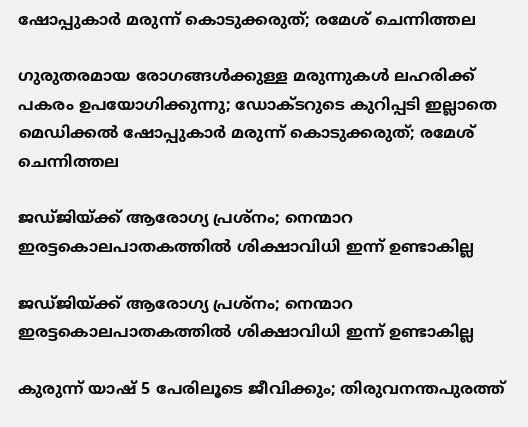ഷോപ്പുകാര്‍ മരുന്ന് കൊടുക്കരുത്; രമേശ് ചെന്നിത്തല

ഗുരുതരമായ രോഗങ്ങള്‍ക്കുള്ള മരുന്നുകള്‍ ലഹരിക്ക് പകരം ഉപയോഗിക്കുന്നു; ഡോക്ടറുടെ കുറിപ്പടി ഇല്ലാതെ മെഡിക്കല്‍ ഷോപ്പുകാര്‍ മരുന്ന് കൊടുക്കരുത്; രമേശ് ചെന്നിത്തല

ജഡ്ജിയ്ക്ക് ആരോഗ്യ പ്രശ്നം; നെന്മാറ ഇരട്ടകൊലപാതകത്തിൽ ശിക്ഷാവിധി ഇന്ന് ഉണ്ടാകില്ല

ജഡ്ജിയ്ക്ക് ആരോഗ്യ പ്രശ്നം; നെന്മാറ ഇരട്ടകൊലപാതകത്തിൽ ശിക്ഷാവിധി ഇന്ന് ഉണ്ടാകില്ല

കുരുന്ന് യാഷ് 5 പേരിലൂടെ ജീവിക്കും; തിരുവനന്തപുരത്ത്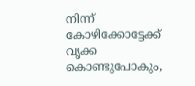നിന്ന് കോഴിക്കോട്ടേക്ക് വൃക്ക കൊണ്ടുപോകും,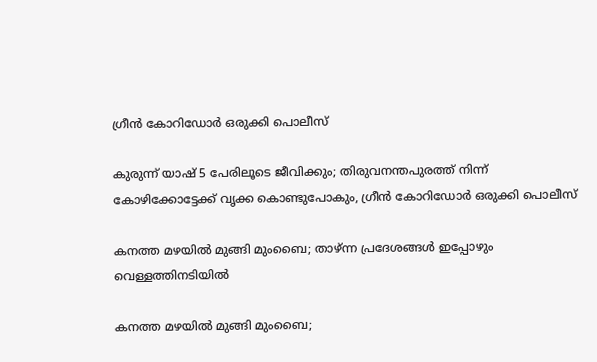ഗ്രീൻ കോറിഡോർ ഒരുക്കി പൊലീസ്

കുരുന്ന് യാഷ് 5 പേരിലൂടെ ജീവിക്കും; തിരുവനന്തപുരത്ത് നിന്ന് കോഴിക്കോട്ടേക്ക് വൃക്ക കൊണ്ടുപോകും, ഗ്രീൻ കോറിഡോർ ഒരുക്കി പൊലീസ്

കനത്ത മഴയിൽ മുങ്ങി മുംബൈ; താഴ്ന്ന പ്രദേശങ്ങൾ ഇപ്പോഴും വെള്ളത്തിനടിയിൽ

കനത്ത മഴയിൽ മുങ്ങി മുംബൈ;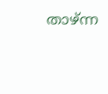താഴ്ന്ന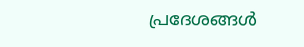പ്രദേശങ്ങൾ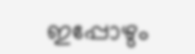ഇപ്പോഴും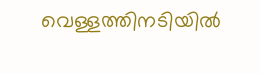വെള്ളത്തിനടിയിൽ